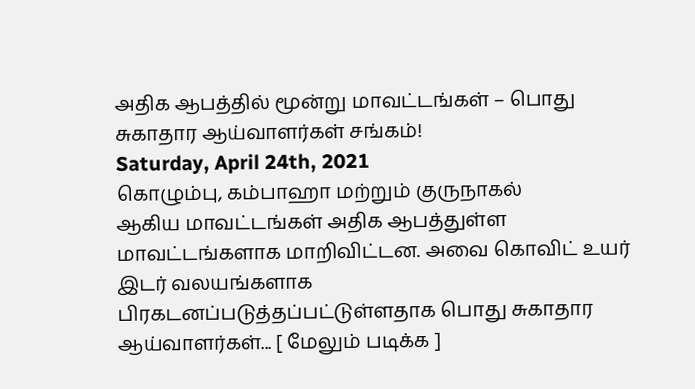அதிக ஆபத்தில் மூன்று மாவட்டங்கள் – பொது சுகாதார ஆய்வாளர்கள் சங்கம்!
Saturday, April 24th, 2021
கொழும்பு, கம்பாஹா மற்றும் குருநாகல்
ஆகிய மாவட்டங்கள் அதிக ஆபத்துள்ள மாவட்டங்களாக மாறிவிட்டன. அவை கொவிட் உயர் இடர் வலயங்களாக
பிரகடனப்படுத்தப்பட்டுள்ளதாக பொது சுகாதார ஆய்வாளர்கள்... [ மேலும் படிக்க ]